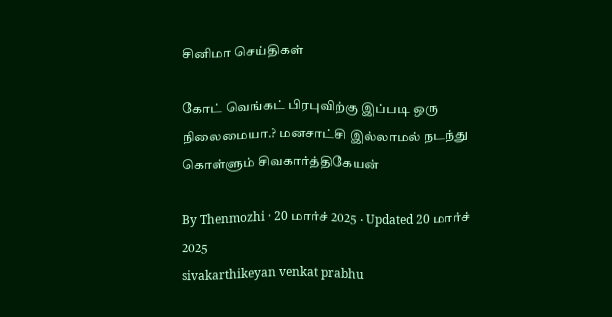சினிமா செய்திகள்

கோட் வெங்கட் பிரபுவிற்கு இப்படி ஒரு நிலைமையா.? மனசாட்சி இல்லாமல் நடந்து கொள்ளும் சிவகார்த்திகேயன்

By Thenmozhi · 20 மார்ச் 2025 · Updated 20 மார்ச் 2025
sivakarthikeyan venkat prabhu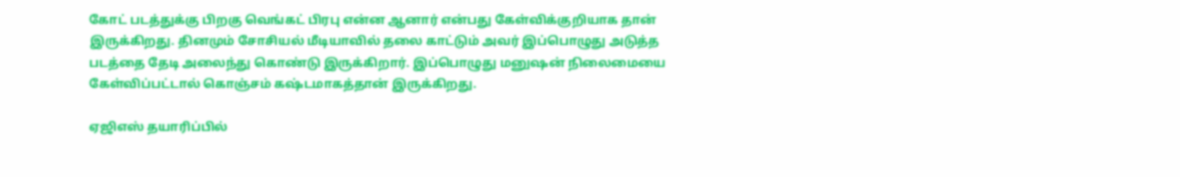கோட் படத்துக்கு பிறகு வெங்கட் பிரபு என்ன ஆனார் என்பது கேள்விக்குறியாக தான் இருக்கிறது. தினமும் சோசியல் மீடியாவில் தலை காட்டும் அவர் இப்பொழுது அடுத்த படத்தை தேடி அலைந்து கொண்டு இருக்கிறார். இப்பொழுது மனுஷன் நிலைமையை கேள்விப்பட்டால் கொஞ்சம் கஷ்டமாகத்தான் இருக்கிறது.

ஏஜிஎஸ் தயாரிப்பில்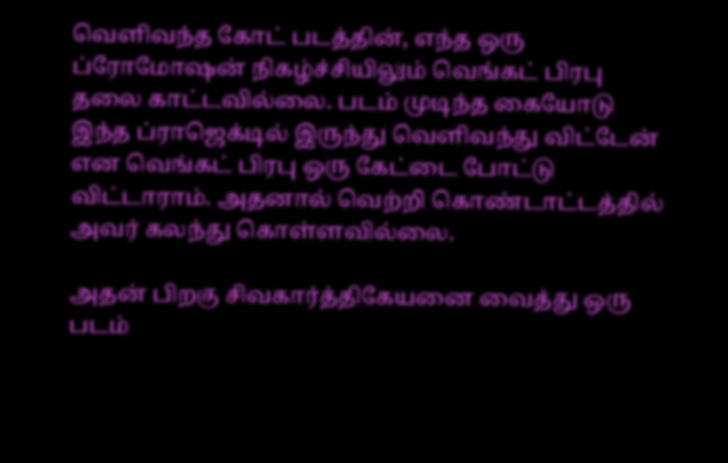வெளிவந்த கோட் படத்தின், எந்த ஒரு ப்ரோமோஷன் நிகழ்ச்சியிலும் வெங்கட் பிரபு தலை காட்டவில்லை. படம் முடிந்த கையோடு இந்த ப்ராஜெக்டில் இருந்து வெளிவந்து விட்டேன் என வெங்கட் பிரபு ஒரு கேட்டை போட்டு விட்டாராம். அதனால் வெற்றி கொண்டாட்டத்தில் அவர் கலந்து கொள்ளவில்லை.

அதன் பிறகு சிவகார்த்திகேயனை வைத்து ஒரு படம்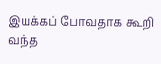இயக்கப் போவதாக கூறி வந்த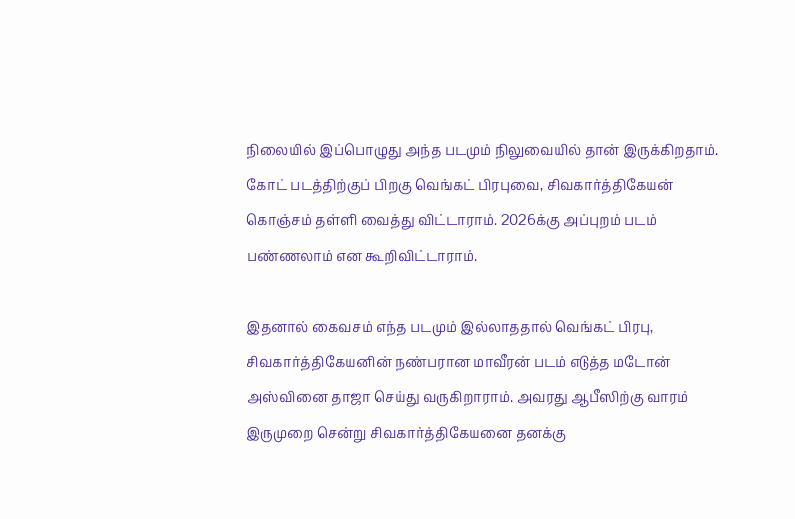நிலையில் இப்பொழுது அந்த படமும் நிலுவையில் தான் இருக்கிறதாம். கோட் படத்திற்குப் பிறகு வெங்கட் பிரபுவை, சிவகார்த்திகேயன் கொஞ்சம் தள்ளி வைத்து விட்டாராம். 2026க்கு அப்புறம் படம் பண்ணலாம் என கூறிவிட்டாராம்.

இதனால் கைவசம் எந்த படமும் இல்லாததால் வெங்கட் பிரபு, சிவகார்த்திகேயனின் நண்பரான மாவீரன் படம் எடுத்த மடோன் அஸ்வினை தாஜா செய்து வருகிறாராம். அவரது ஆபீஸிற்கு வாரம் இருமுறை சென்று சிவகார்த்திகேயனை தனக்கு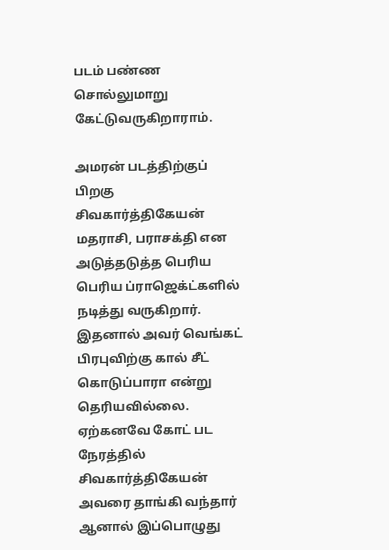படம் பண்ண சொல்லுமாறு கேட்டுவருகிறாராம்.

அமரன் படத்திற்குப் பிறகு சிவகார்த்திகேயன் மதராசி, பராசக்தி என அடுத்தடுத்த பெரிய பெரிய ப்ராஜெக்ட்களில் நடித்து வருகிறார். இதனால் அவர் வெங்கட் பிரபுவிற்கு கால் சீட் கொடுப்பாரா என்று தெரியவில்லை. ஏற்கனவே கோட் பட நேரத்தில் சிவகார்த்திகேயன் அவரை தாங்கி வந்தார் ஆனால் இப்பொழுது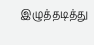இழுத்தடித்து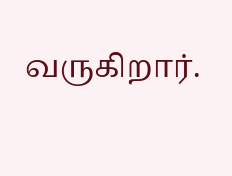வருகிறார்.